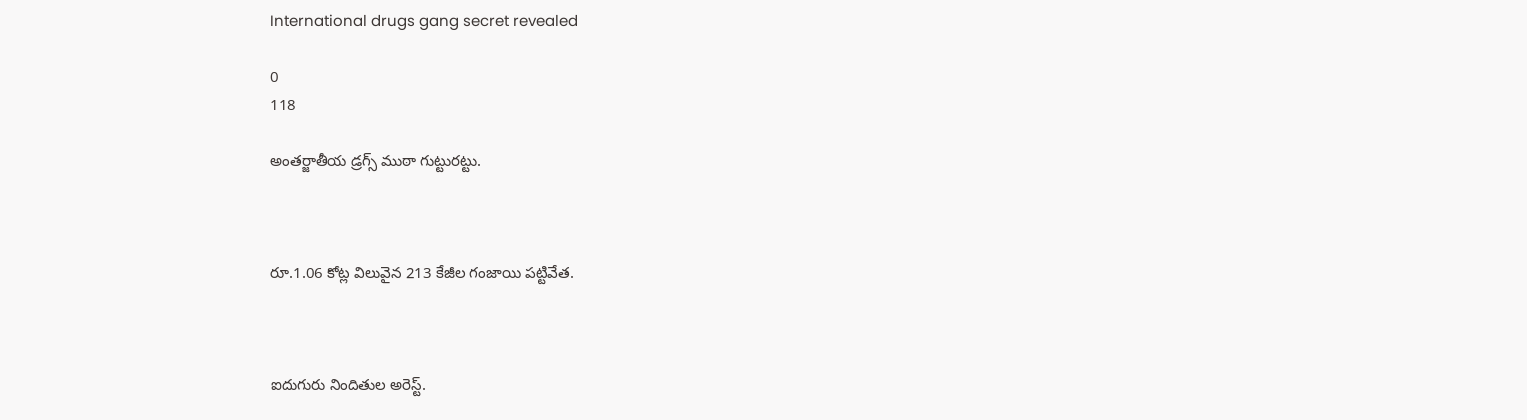International drugs gang secret revealed

0
118

అంతర్జాతీయ డ్రగ్స్ ముఠా గుట్టురట్టు.



రూ.1.06 కోట్ల విలువైన 213 కేజీల గంజాయి పట్టివేత.



ఐదుగురు నిందితుల అరెస్ట్.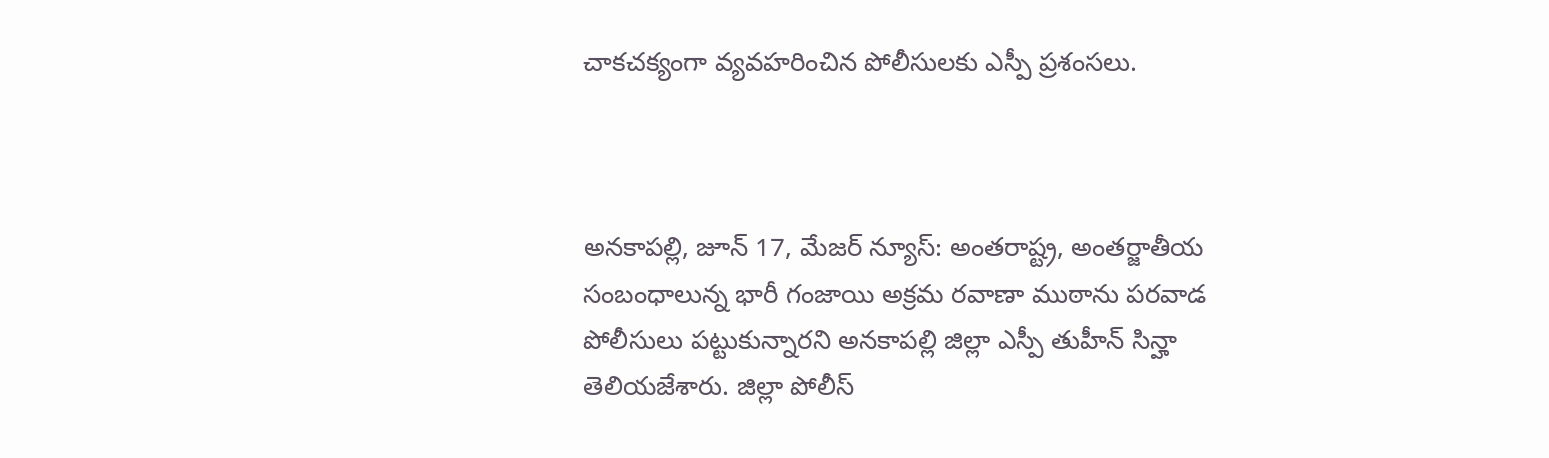చాకచక్యంగా వ్యవహరించిన పోలీసులకు ఎస్పీ ప్రశంసలు.



అనకాపల్లి, జూన్ 17, మేజర్ న్యూస్: అంతరాష్ట్ర, అంతర్జాతీయ సంబంధాలున్న భారీ గంజాయి అక్రమ రవాణా ముఠాను పరవాడ పోలీసులు పట్టుకున్నారని అనకాపల్లి జిల్లా ఎస్పీ తుహీన్ సిన్హా తెలియజేశారు. జిల్లా పోలీస్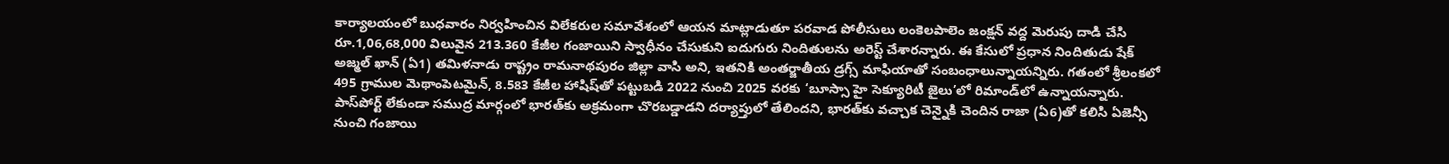కార్యాలయంలో బుధవారం నిర్వహించిన విలేకరుల సమావేశంలో ఆయన మాట్లాడుతూ పరవాడ పోలీసులు లంకెలపాలెం జంక్షన్ వద్ద మెరుపు దాడి చేసి రూ.1,06,68,000 విలువైన 213.360 కేజీల గంజాయిని స్వాధీనం చేసుకుని ఐదుగురు నిందితులను అరెస్ట్ చేశారన్నారు. ఈ కేసులో ప్రధాన నిందితుడు షేక్ అజ్మల్ ఖాన్ (ఏ1) తమిళనాడు రాష్ట్రం రామనాథపురం జిల్లా వాసి అని, ఇతనికి అంతర్జాతీయ డ్రగ్స్ మాఫియాతో సంబంధాలున్నాయన్నిరు. గతంలో శ్రీలంకలో 495 గ్రాముల మెథాంపెటమైన్, 8.583 కేజీల హాషిష్‌తో పట్టుబడి 2022 నుంచి 2025 వరకు ‘బూస్సా హై సెక్యూరిటీ జైలు’లో రిమాండ్‌లో ఉన్నాయన్నారు. పాస్‌పోర్ట్ లేకుండా సముద్ర మార్గంలో భారత్‌కు అక్రమంగా చొరబడ్డాడని దర్యాప్తులో తేలిందని, భారత్‌కు వచ్చాక చెన్నైకి చెందిన రాజా (ఏ6)తో కలిసి ఏజెన్సీ నుంచి గంజాయి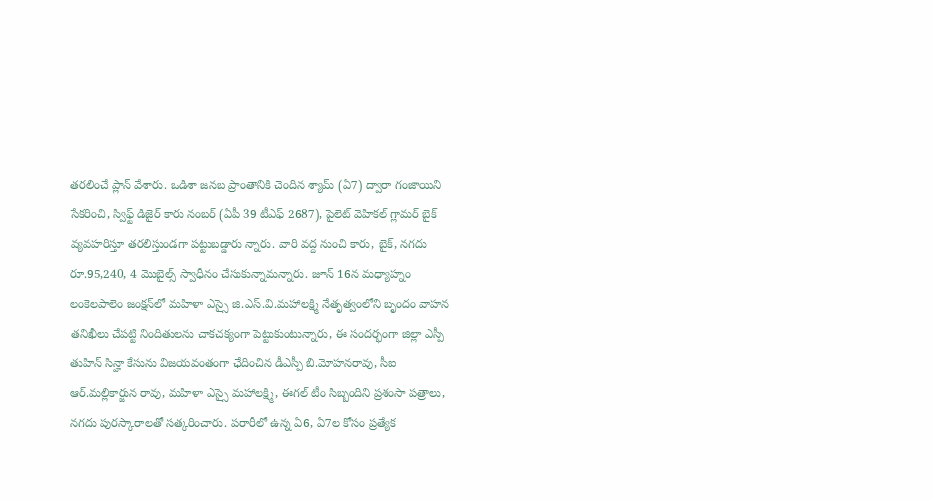తరలించే ప్లాన్ వేశారు. ఒడిశా జనబ ప్రాంతానికి చెందిన శ్యామ్ (ఏ7) ద్వారా గంజాయిని సేకరించి, స్విఫ్ట్ డిజైర్ కారు నంబర్ (ఏపీ 39 టీఎఫ్ 2687), పైలెట్ వెహికల్ గ్లామర్ బైక్‌ వ్యవహరిస్తూ తరలిస్తుండగా పట్టుబడ్డారు న్నారు. వారి వద్ద నుంచి కారు, బైక్, నగదు రూ.95,240, 4 మొబైల్స్ స్వాధీనం చేసుకున్నామన్నారు. జూన్ 16న మధ్యాహ్నం లంకెలపాలెం జంక్షన్‌లో మహిళా ఎస్సై జి.ఎస్.వి.మహాలక్ష్మి నేతృత్వంలోని బృందం వాహన తనిఖీలు చేపట్టి నిందితులను చాకచక్యంగా పెట్టుకుంటున్నారు, ఈ సందర్భంగా జిల్లా ఎస్పీ తుహిన్ సిన్హా కేసును విజయవంతంగా ఛేదించిన డీఎస్పీ బి.మోహనరావు, సీఐ ఆర్.మల్లికార్జున రావు, మహిళా ఎస్సై మహాలక్ష్మి, ఈగల్ టీం సిబ్బందిని ప్రశంసా పత్రాలు, నగదు పురస్కారాలతో సత్కరించారు. పరారీలో ఉన్న ఏ6, ఏ7ల కోసం ప్రత్యేక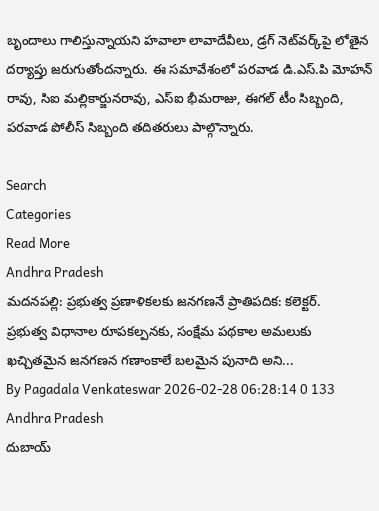బృందాలు గాలిస్తున్నాయని హవాలా లావాదేవీలు, డ్రగ్ నెట్‌వర్క్‌పై లోతైన దర్యాప్తు జరుగుతోందన్నారు. ఈ సమావేశంలో పరవాడ డి.ఎస్.పి మోహన్ రావు, సిఐ మల్లికార్జునరావు, ఎస్ఐ భీమరాజు, ఈగల్ టీం సిబ్బంది, పరవాడ పోలీస్ సిబ్బంది తదితరులు పాల్గొన్నారు.

Search
Categories
Read More
Andhra Pradesh
మదనపల్లి: ప్రభుత్వ ప్రణాళికలకు జనగణనే ప్రాతిపదిక: కలెక్టర్.
ప్రభుత్వ విధానాల రూపకల్పనకు, సంక్షేమ పథకాల అమలుకు ఖచ్చితమైన జనగణన గణాంకాలే బలమైన పునాది అని...
By Pagadala Venkateswar 2026-02-28 06:28:14 0 133
Andhra Pradesh
దుబాయ్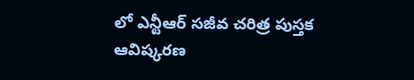లో ఎన్టీఆర్ సజీవ చరిత్ర పుస్తక ఆవిష్కరణ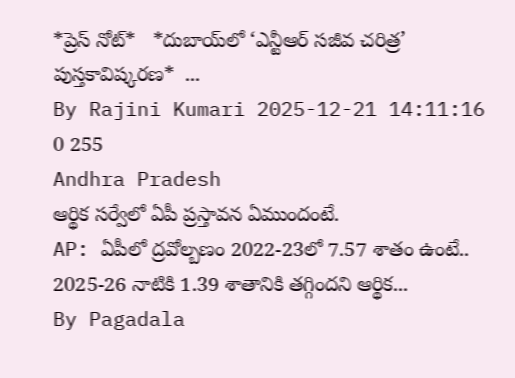*ప్రెస్ నోట్*   *దుబాయ్‌లో ‘ఎన్టీఆర్ సజీవ చరిత్ర’ పుస్తకావిష్కరణ*  ...
By Rajini Kumari 2025-12-21 14:11:16 0 255
Andhra Pradesh
ఆర్థిక సర్వేలో ఏపీ ప్రస్తావన ఏముందంటే.
AP: ఏపీలో ద్రవోల్బణం 2022-23లో 7.57 శాతం ఉంటే.. 2025-26 నాటికి 1.39 శాతానికి తగ్గిందని ఆర్థిక...
By Pagadala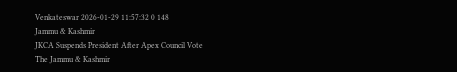Venkateswar 2026-01-29 11:57:32 0 148
Jammu & Kashmir
JKCA Suspends President After Apex Council Vote
The Jammu & Kashmir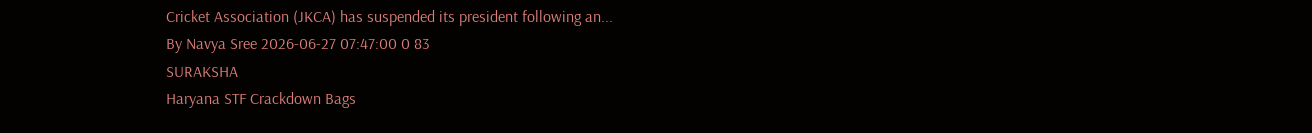Cricket Association (JKCA) has suspended its president following an...
By Navya Sree 2026-06-27 07:47:00 0 83
SURAKSHA
Haryana STF Crackdown Bags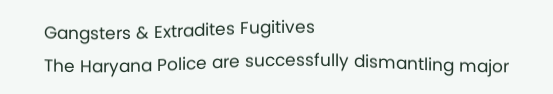Gangsters & Extradites Fugitives
The Haryana Police are successfully dismantling major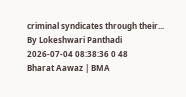criminal syndicates through their...
By Lokeshwari Panthadi 2026-07-04 08:38:36 0 48
Bharat Aawaz | BMA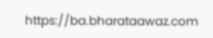https://ba.bharataawaz.com